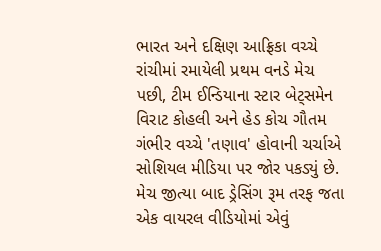ભારત અને દક્ષિણ આફ્રિકા વચ્ચે રાંચીમાં રમાયેલી પ્રથમ વનડે મેચ પછી, ટીમ ઈન્ડિયાના સ્ટાર બેટ્સમેન વિરાટ કોહલી અને હેડ કોચ ગૌતમ ગંભીર વચ્ચે 'તણાવ' હોવાની ચર્ચાએ સોશિયલ મીડિયા પર જોર પકડ્યું છે. મેચ જીત્યા બાદ ડ્રેસિંગ રૂમ તરફ જતા એક વાયરલ વીડિયોમાં એવું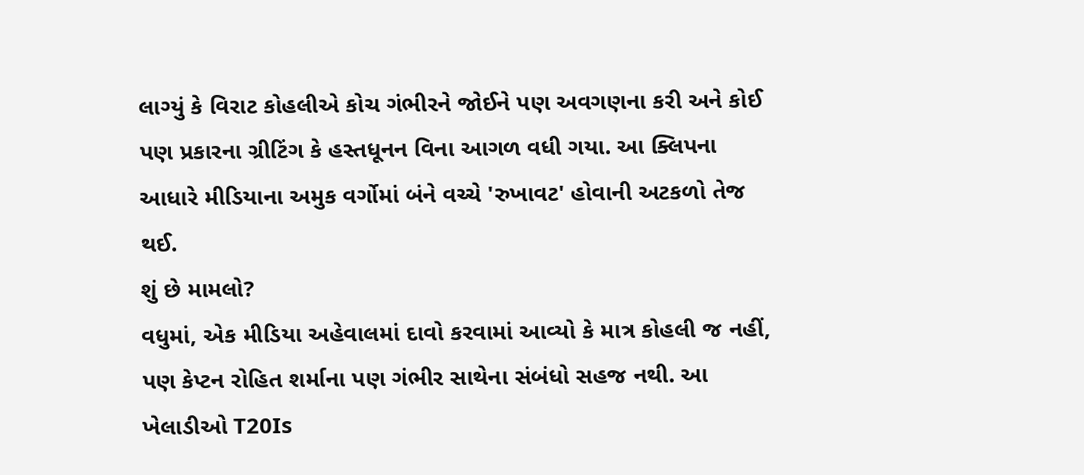લાગ્યું કે વિરાટ કોહલીએ કોચ ગંભીરને જોઈને પણ અવગણના કરી અને કોઈ પણ પ્રકારના ગ્રીટિંગ કે હસ્તધૂનન વિના આગળ વધી ગયા. આ ક્લિપના આધારે મીડિયાના અમુક વર્ગોમાં બંને વચ્ચે 'રુખાવટ' હોવાની અટકળો તેજ થઈ.
શું છે મામલો?
વધુમાં, એક મીડિયા અહેવાલમાં દાવો કરવામાં આવ્યો કે માત્ર કોહલી જ નહીં, પણ કેપ્ટન રોહિત શર્માના પણ ગંભીર સાથેના સંબંધો સહજ નથી. આ ખેલાડીઓ T20Is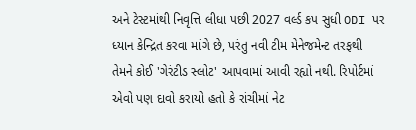અને ટેસ્ટમાંથી નિવૃત્તિ લીધા પછી 2027 વર્લ્ડ કપ સુધી ODI પર ધ્યાન કેન્દ્રિત કરવા માંગે છે, પરંતુ નવી ટીમ મેનેજમેન્ટ તરફથી તેમને કોઈ 'ગેરંટીડ સ્લોટ' આપવામાં આવી રહ્યો નથી. રિપોર્ટમાં એવો પણ દાવો કરાયો હતો કે રાંચીમાં નેટ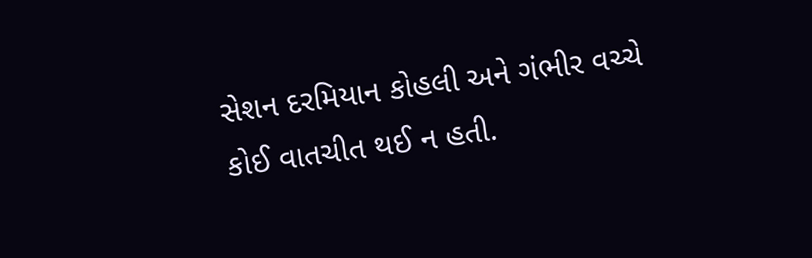સેશન દરમિયાન કોહલી અને ગંભીર વચ્ચે કોઈ વાતચીત થઈ ન હતી.